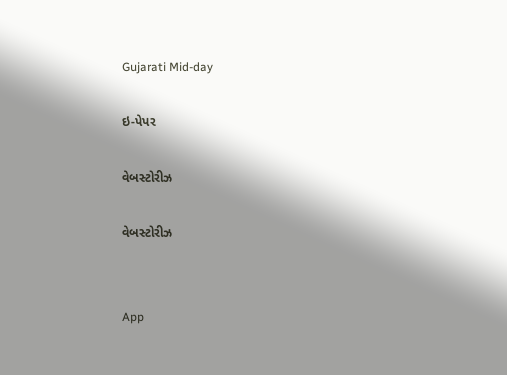Gujarati Mid-day

ઇ-પેપર

વેબસ્ટોરીઝ

વેબસ્ટોરીઝ


App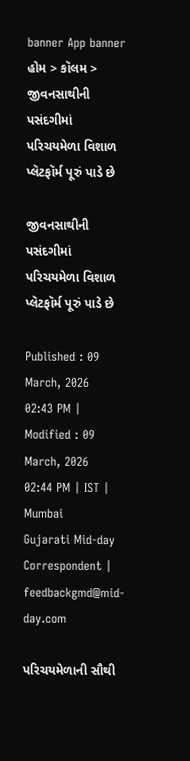banner App banner
હોમ > કૉલમ > જીવનસાથીની પસંદગીમાં પરિચયમેળા વિશાળ પ્લૅટફૉર્મ પૂરું પાડે છે

જીવનસાથીની પસંદગીમાં પરિચયમેળા વિશાળ પ્લૅટફૉર્મ પૂરું પાડે છે

Published : 09 March, 2026 02:43 PM | Modified : 09 March, 2026 02:44 PM | IST | Mumbai
Gujarati Mid-day Correspondent | feedbackgmd@mid-day.com

પરિચયમેળાની સૌથી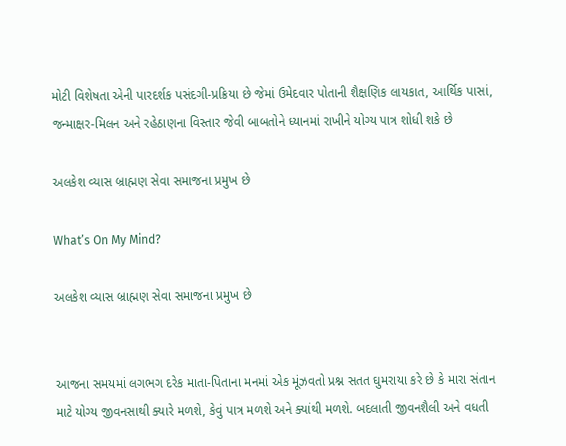મોટી વિશેષતા એની પારદર્શક પસંદગી-પ્રક્રિયા છે જેમાં ઉમેદવાર પોતાની શૈક્ષણિક લાયકાત, આર્થિક પાસાં, જન્માક્ષર-મિલન અને રહેઠાણના વિસ્તાર જેવી બાબતોને ધ્યાનમાં રાખીને યોગ્ય પાત્ર શોધી શકે છે

અલકેશ વ્યાસ બ્રાહ્મણ સેવા સમાજના પ્રમુખ છે

What’s On My Mind?

અલકેશ વ્યાસ બ્રાહ્મણ સેવા સમાજના પ્રમુખ છે


આજના સમયમાં લગભગ દરેક માતા-પિતાના મનમાં એક મૂંઝવતો પ્રશ્ન સતત ઘુમરાયા કરે છે કે મારા સંતાન માટે યોગ્ય જીવનસાથી ક્યારે મળશે, કેવું પાત્ર મળશે અને ક્યાંથી મળશે. બદલાતી જીવનશૈલી અને વધતી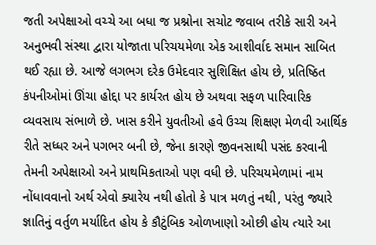જતી અપેક્ષાઓ વચ્ચે આ બધા જ પ્રશ્નોના સચોટ જવાબ તરીકે સારી અને અનુભવી સંસ્થા દ્વારા યોજાતા પરિચયમેળા એક આશીર્વાદ સમાન સાબિત થઈ રહ્યા છે. આજે લગભગ દરેક ઉમેદવાર સુશિક્ષિત હોય છે, પ્રતિષ્ઠિત કંપનીઓમાં ઊંચા હોદ્દા પર કાર્યરત હોય છે અથવા સફળ પારિવારિક વ્યવસાય સંભાળે છે. ખાસ કરીને યુવતીઓ હવે ઉચ્ચ શિક્ષણ મેળવી આર્થિક રીતે સધ્ધર અને પગભર બની છે, જેના કારણે જીવનસાથી પસંદ કરવાની તેમની અપેક્ષાઓ અને પ્રાથમિકતાઓ પણ વધી છે. પરિચયમેળામાં નામ નોંધાવવાનો અર્થ એવો ક્યારેય નથી હોતો કે પાત્ર મળતું નથી, પરંતુ જ્યારે જ્ઞાતિનું વર્તુળ મર્યાદિત હોય કે કૌટુંબિક ઓળખાણો ઓછી હોય ત્યારે આ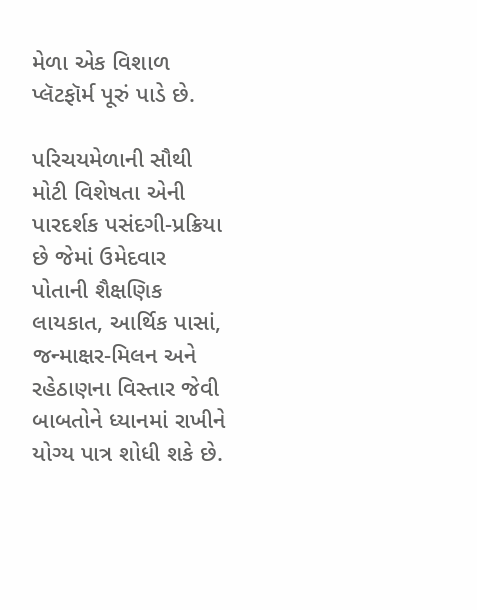મેળા એક વિશાળ પ્લૅટફૉર્મ પૂરું પાડે છે.

પરિચયમેળાની સૌથી મોટી વિશેષતા એની પારદર્શક પસંદગી-પ્રક્રિયા છે જેમાં ઉમેદવાર પોતાની શૈક્ષણિક લાયકાત, આર્થિક પાસાં, જન્માક્ષર-મિલન અને રહેઠાણના વિસ્તાર જેવી બાબતોને ધ્યાનમાં રાખીને યોગ્ય પાત્ર શોધી શકે છે.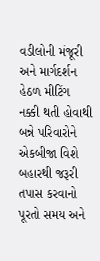વડીલોની મંજૂરી અને માર્ગદર્શન હેઠળ મીટિંગ નક્કી થતી હોવાથી બન્ને પરિવારોને એકબીજા વિશે બહારથી જરૂરી તપાસ કરવાનો પૂરતો સમય અને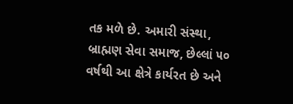તક મળે છે. અમારી સંસ્થા, બ્રાહ્મણ સેવા સમાજ, છેલ્લાં ૫૦ વર્ષથી આ ક્ષેત્રે કાર્યરત છે અને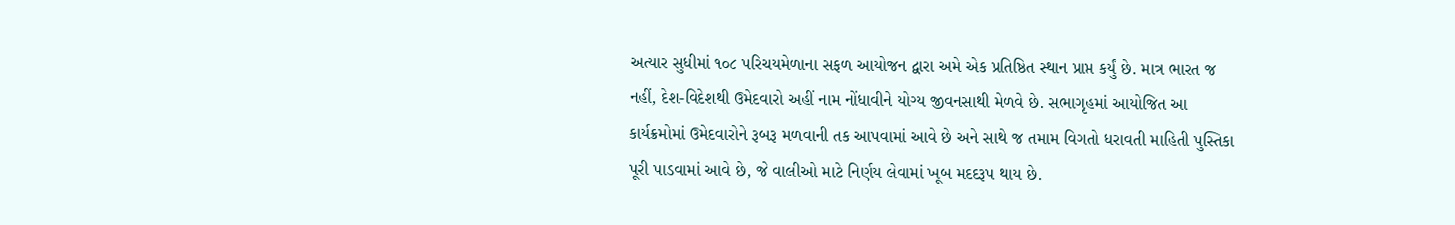અત્યાર સુધીમાં ૧૦૮ પરિચયમેળાના સફળ આયોજન દ્વારા અમે એક પ્રતિષ્ઠિત સ્થાન પ્રાપ્ત કર્યું છે. માત્ર ભારત જ નહીં, દેશ-વિદેશથી ઉમેદવારો અહીં નામ નોંધાવીને યોગ્ય જીવનસાથી મેળવે છે. સભાગૃહમાં આયોજિત આ કાર્યક્રમોમાં ઉમેદવારોને રૂબરૂ મળવાની તક આપવામાં આવે છે અને સાથે જ તમામ વિગતો ધરાવતી માહિતી પુસ્તિકા પૂરી પાડવામાં આવે છે, જે વાલીઓ માટે નિર્ણય લેવામાં ખૂબ મદદરૂપ થાય છે.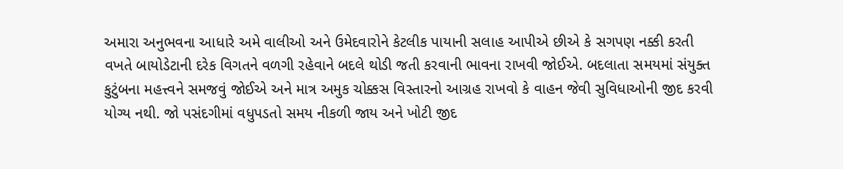અમારા અનુભવના આધારે અમે વાલીઓ અને ઉમેદવારોને કેટલીક પાયાની સલાહ આપીએ છીએ કે સગપણ નક્કી કરતી વખતે બાયોડેટાની દરેક વિગતને વળગી રહેવાને બદલે થોડી જતી કરવાની ભાવના રાખવી જોઈએ. બદલાતા સમયમાં સંયુક્ત કુટુંબના મહત્ત્વને સમજવું જોઈએ અને માત્ર અમુક ચોક્કસ વિસ્તારનો આગ્રહ રાખવો કે વાહન જેવી સુવિધાઓની જીદ કરવી યોગ્ય નથી. જો પસંદગીમાં વધુપડતો સમય નીકળી જાય અને ખોટી જીદ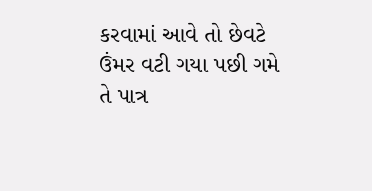કરવામાં આવે તો છેવટે ઉંમર વટી ગયા પછી ગમે તે પાત્ર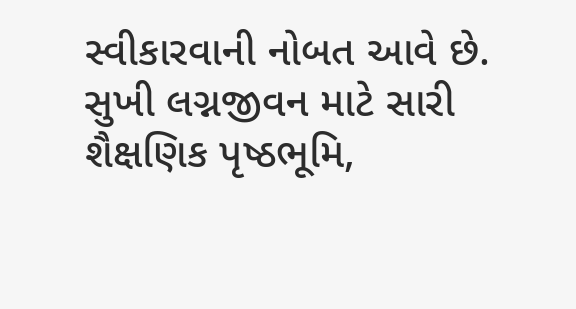સ્વીકારવાની નોબત આવે છે. સુખી લગ્નજીવન માટે સારી શૈક્ષણિક પૃષ્ઠભૂમિ,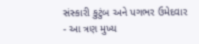સંસ્કારી કુટુંબ અને પગભર ઉમેદવાર - આ ત્રણ મુખ્ય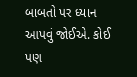બાબતો પર ધ્યાન આપવું જોઈએ. કોઈ પણ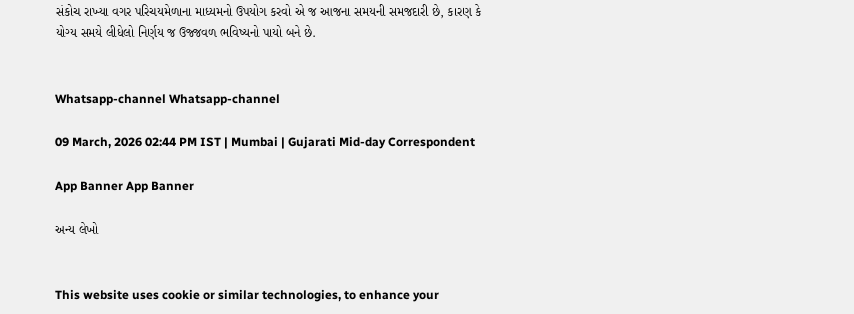સંકોચ રાખ્યા વગર પરિચયમેળાના માધ્યમનો ઉપયોગ કરવો એ જ આજના સમયની સમજદારી છે, કારણ કે યોગ્ય સમયે લીધેલો નિર્ણય જ ઉજ્જવળ ભવિષ્યનો પાયો બને છે.


Whatsapp-channel Whatsapp-channel

09 March, 2026 02:44 PM IST | Mumbai | Gujarati Mid-day Correspondent

App Banner App Banner

અન્ય લેખો


This website uses cookie or similar technologies, to enhance your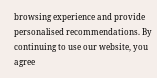browsing experience and provide personalised recommendations. By continuing to use our website, you agree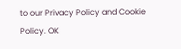to our Privacy Policy and Cookie Policy. OK